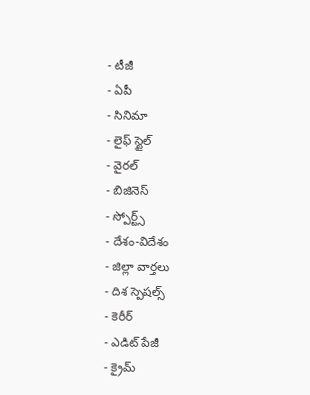- టీజీ
- ఏపీ
- సినిమా
- లైఫ్ స్టైల్
- వైరల్
- బిజినెస్
- స్పోర్ట్స్
- దేశం-విదేశం
- జిల్లా వార్తలు
- దిశ స్పెషల్స్
- కెరీర్
- ఎడిట్ పేజీ
- క్రైమ్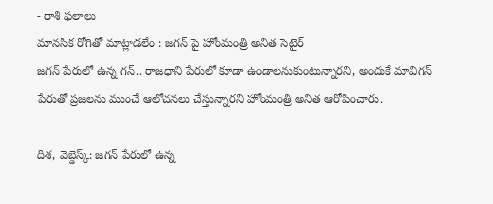- రాశి ఫలాలు
మానసిక రోగితో మాట్లాడలేం : జగన్ పై హోంమంత్రి అనిత సెటైర్
జగన్ పేరులో ఉన్న గన్.. రాజధాని పేరులో కూడా ఉండాలనుకుంటున్నారని, అందుకే మావిగన్ పేరుతో ప్రజలను ముంచే ఆలోచనలు చేస్తున్నారని హోంమంత్రి అనిత ఆరోపించారు.

దిశ, వెబ్డెస్క్: జగన్ పేరులో ఉన్న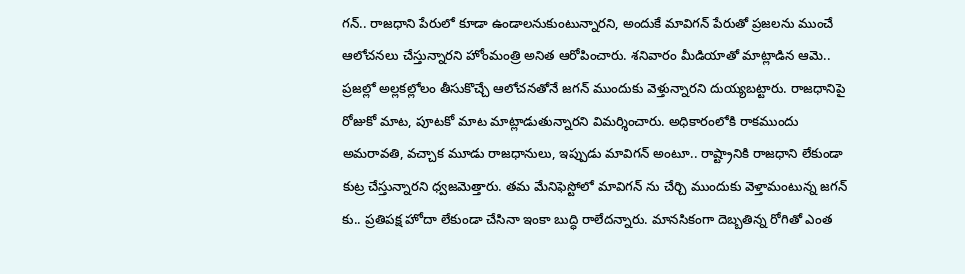గన్.. రాజధాని పేరులో కూడా ఉండాలనుకుంటున్నారని, అందుకే మావిగన్ పేరుతో ప్రజలను ముంచే ఆలోచనలు చేస్తున్నారని హోంమంత్రి అనిత ఆరోపించారు. శనివారం మీడియాతో మాట్లాడిన ఆమె.. ప్రజల్లో అల్లకల్లోలం తీసుకొచ్చే ఆలోచనతోనే జగన్ ముందుకు వెళ్తున్నారని దుయ్యబట్టారు. రాజధానిపై రోజుకో మాట, పూటకో మాట మాట్లాడుతున్నారని విమర్శించారు. అధికారంలోకి రాకముందు అమరావతి, వచ్చాక మూడు రాజధానులు, ఇప్పుడు మావిగన్ అంటూ.. రాష్ట్రానికి రాజధాని లేకుండా కుట్ర చేస్తున్నారని ధ్వజమెత్తారు. తమ మేనిఫెస్టోలో మావిగన్ ను చేర్చి ముందుకు వెళ్తామంటున్న జగన్ కు.. ప్రతిపక్ష హోదా లేకుండా చేసినా ఇంకా బుద్ధి రాలేదన్నారు. మానసికంగా దెబ్బతిన్న రోగితో ఎంత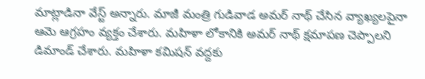మాట్లాడినా వేస్ట్ అన్నారు. మాజీ మంత్రి గుడివాడ అమర్ నాథ్ చేసిన వ్యాఖ్యలపైనా ఆమె ఆగ్రహం వ్యక్తం చేశారు. మహిళా లోకానికి అమర్ నాథ్ క్షమాపణ చెప్పాలని డిమాండ్ చేశారు. మహిళా కమిషన్ వద్దకు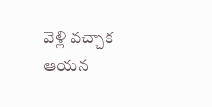వెళ్లి వచ్చాక ఆయన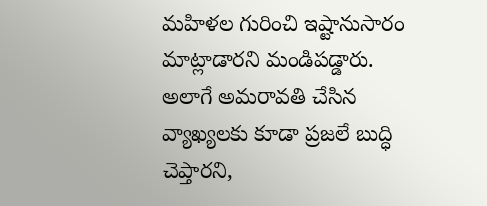మహిళల గురించి ఇష్టానుసారం మాట్లాడారని మండిపడ్డారు. అలాగే అమరావతి చేసిన వ్యాఖ్యలకు కూడా ప్రజలే బుద్ధి చెప్తారని,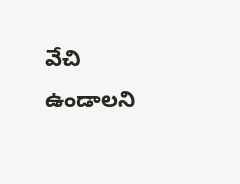వేచి ఉండాలని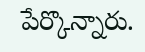పేర్కొన్నారు.